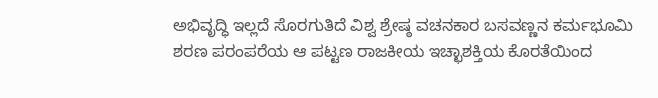ಅಭಿವೃದ್ಧಿ ಇಲ್ಲದೆ ಸೊರಗುತಿದೆ ವಿಶ್ವ ಶ್ರೇಷ್ಠ ವಚನಕಾರ ಬಸವಣ್ಣನ ಕರ್ಮಭೂಮಿ
ಶರಣ ಪರಂಪರೆಯ ಆ ಪಟ್ಟಣ ರಾಜಕೀಯ ಇಚ್ಛಾಶಕ್ತಿಯ ಕೊರತೆಯಿಂದ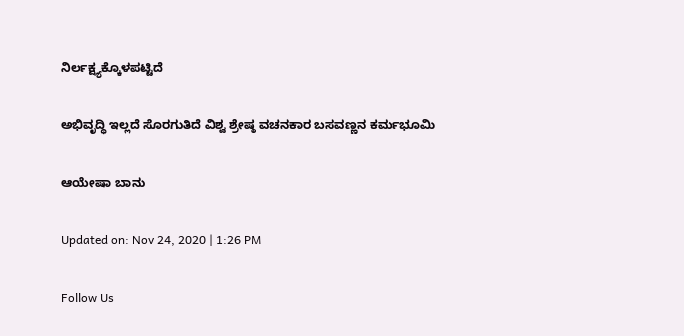ನಿರ್ಲಕ್ಷ್ಯಕ್ಕೊಳಪಟ್ಟಿದೆ

ಅಭಿವೃದ್ಧಿ ಇಲ್ಲದೆ ಸೊರಗುತಿದೆ ವಿಶ್ವ ಶ್ರೇಷ್ಠ ವಚನಕಾರ ಬಸವಣ್ಣನ ಕರ್ಮಭೂಮಿ

ಆಯೇಷಾ ಬಾನು

Updated on: Nov 24, 2020 | 1:26 PM

Follow Us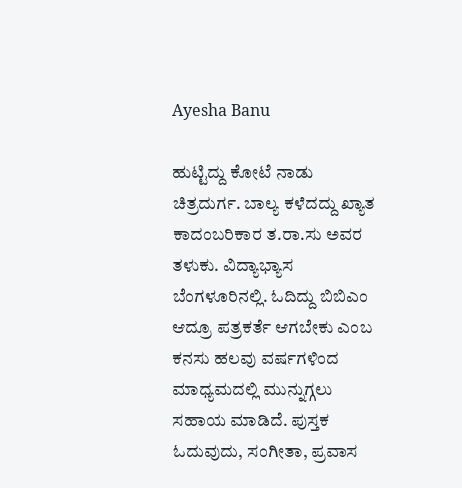Ayesha Banu

ಹುಟ್ಟಿದ್ದು ಕೋಟೆ ನಾಡು ಚಿತ್ರದುರ್ಗ. ಬಾಲ್ಯ ಕಳೆದದ್ದು ಖ್ಯಾತ ಕಾದಂಬರಿಕಾರ ತ.ರಾ.ಸು ಅವರ ತಳುಕು. ವಿದ್ಯಾಭ್ಯಾಸ ಬೆಂಗಳೂರಿನಲ್ಲಿ. ಓದಿದ್ದು ಬಿಬಿಎಂ ಆದ್ರೂ ಪತ್ರಕರ್ತೆ ಆಗಬೇಕು ಎಂಬ ಕನಸು ಹಲವು ವರ್ಷಗಳಿಂದ ಮಾಧ್ಯಮದಲ್ಲಿ ಮುನ್ನುಗ್ಗಲು ಸಹಾಯ ಮಾಡಿದೆ. ಪುಸ್ತಕ ಓದುವುದು, ಸಂಗೀತಾ, ಪ್ರವಾಸ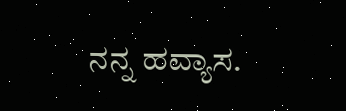ನನ್ನ ಹವ್ಯಾಸ.